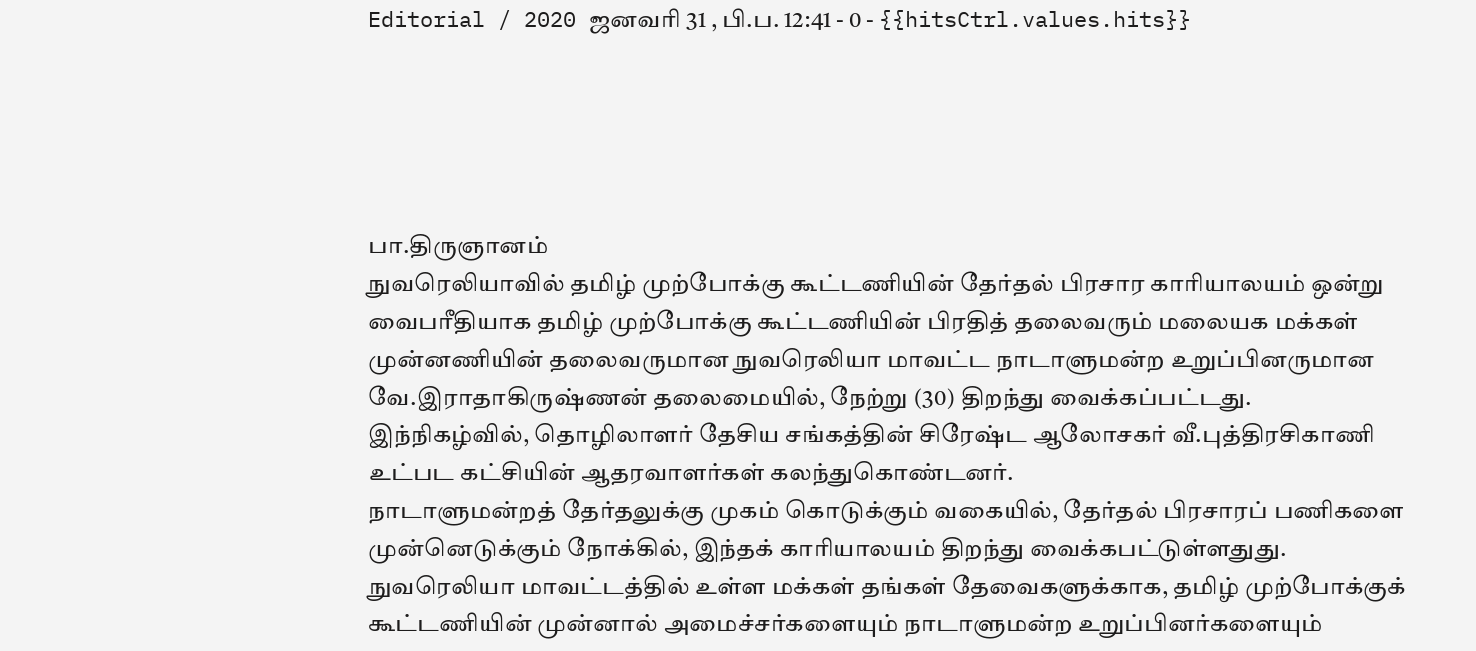Editorial / 2020 ஜனவரி 31 , பி.ப. 12:41 - 0 - {{hitsCtrl.values.hits}}





பா.திருஞானம்
நுவரெலியாவில் தமிழ் முற்போக்கு கூட்டணியின் தேர்தல் பிரசார காரியாலயம் ஒன்று வைபரீதியாக தமிழ் முற்போக்கு கூட்டணியின் பிரதித் தலைவரும் மலையக மக்கள் முன்னணியின் தலைவருமான நுவரெலியா மாவட்ட நாடாளுமன்ற உறுப்பினருமான வே.இராதாகிருஷ்ணன் தலைமையில், நேற்று (30) திறந்து வைக்கப்பட்டது.
இந்நிகழ்வில், தொழிலாளர் தேசிய சங்கத்தின் சிரேஷ்ட ஆலோசகர் வீ.புத்திரசிகாணி உட்பட கட்சியின் ஆதரவாளர்கள் கலந்துகொண்டனர்.
நாடாளுமன்றத் தேர்தலுக்கு முகம் கொடுக்கும் வகையில், தேர்தல் பிரசாரப் பணிகளை முன்னெடுக்கும் நோக்கில், இந்தக் காரியாலயம் திறந்து வைக்கபட்டுள்ளதுது.
நுவரெலியா மாவட்டத்தில் உள்ள மக்கள் தங்கள் தேவைகளுக்காக, தமிழ் முற்போக்குக் கூட்டணியின் முன்னால் அமைச்சர்களையும் நாடாளுமன்ற உறுப்பினர்களையும்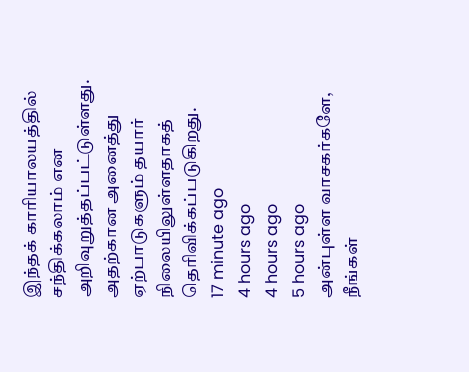இந்தக் காரியாலயத்தில் சந்திக்கலாம் என அறிவுறுத்தப்பட்டுள்ளது.
அதற்கான அனைத்து ஏற்பாடுகளும் தயார் நிலையிலுள்ளதாகத் தெரிவிக்கப்படுகிறது.
17 minute ago
4 hours ago
4 hours ago
5 hours ago
அன்புள்ள வாசகர்களே,
நீங்கள்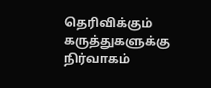தெரிவிக்கும் கருத்துகளுக்கு நிர்வாகம்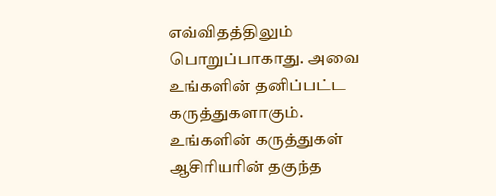எவ்விதத்திலும் பொறுப்பாகாது. அவை உங்களின் தனிப்பட்ட கருத்துகளாகும். உங்களின் கருத்துகள் ஆசிரியரின் தகுந்த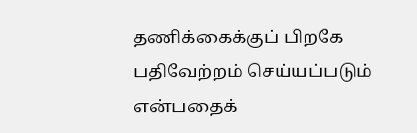தணிக்கைக்குப் பிறகே பதிவேற்றம் செய்யப்படும் என்பதைக்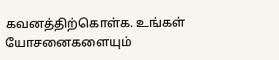கவனத்திற்கொள்க. உங்கள் யோசனைகளையும்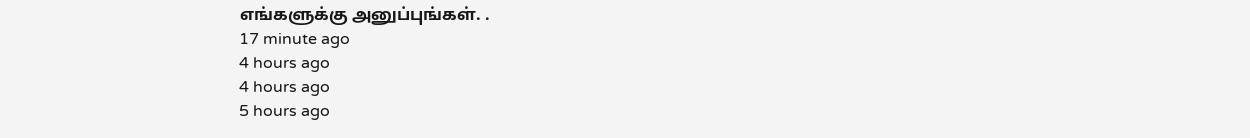எங்களுக்கு அனுப்புங்கள். .
17 minute ago
4 hours ago
4 hours ago
5 hours ago